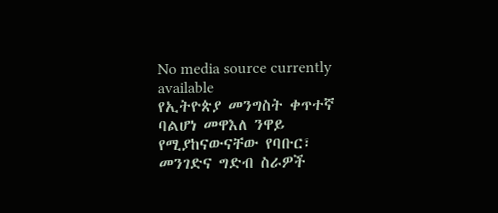No media source currently available
የኢትዮጵያ መንግስት ቀጥተኛ ባልሆነ መዋእለ ንዋይ የሚያከናውናቸው የባቡር፣ መንገድና ግድብ ስራዎች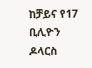ከቻይና የ17 ቢሊዮን ዶላርስ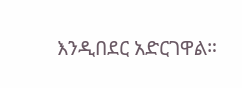እንዲበደር አድርገዋል።